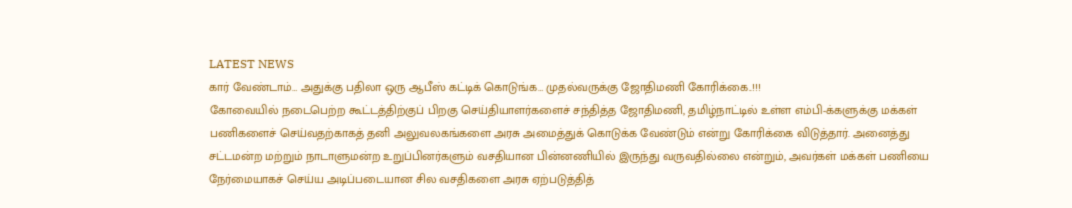LATEST NEWS
கார் வேண்டாம்… அதுக்கு பதிலா ஒரு ஆபீஸ் கட்டிக் கொடுங்க… முதல்வருக்கு ஜோதிமணி கோரிக்கை..!!!
கோவையில் நடைபெற்ற கூட்டத்திற்குப் பிறகு செய்தியாளர்களைச் சந்தித்த ஜோதிமணி, தமிழ்நாட்டில் உள்ள எம்பி-க்களுக்கு மக்கள் பணிகளைச் செய்வதற்காகத் தனி அலுவலகங்களை அரசு அமைத்துக் கொடுக்க வேண்டும் என்று கோரிக்கை விடுத்தார். அனைத்து சட்டமன்ற மற்றும் நாடாளுமன்ற உறுப்பினர்களும் வசதியான பின்னணியில் இருந்து வருவதில்லை என்றும், அவர்கள் மக்கள் பணியை நேர்மையாகச் செய்ய அடிப்படையான சில வசதிகளை அரசு ஏற்படுத்தித்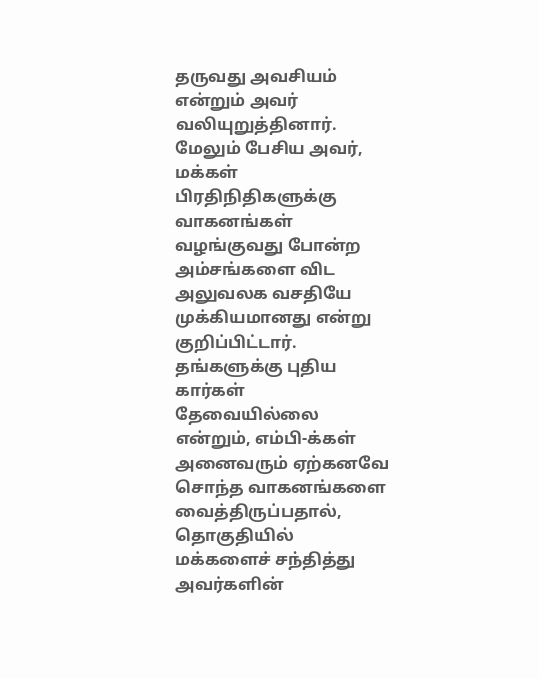தருவது அவசியம் என்றும் அவர் வலியுறுத்தினார்.
மேலும் பேசிய அவர், மக்கள் பிரதிநிதிகளுக்கு வாகனங்கள் வழங்குவது போன்ற அம்சங்களை விட அலுவலக வசதியே முக்கியமானது என்று குறிப்பிட்டார். தங்களுக்கு புதிய கார்கள் தேவையில்லை என்றும், எம்பி-க்கள் அனைவரும் ஏற்கனவே சொந்த வாகனங்களை வைத்திருப்பதால், தொகுதியில் மக்களைச் சந்தித்து அவர்களின்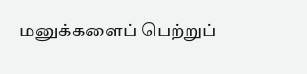மனுக்களைப் பெற்றுப்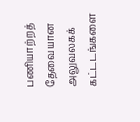பணியாற்றத் தேவையான அலுவலகக் கட்டடங்களை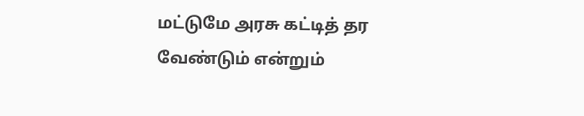மட்டுமே அரசு கட்டித் தர வேண்டும் என்றும்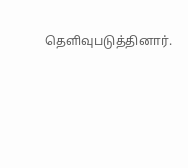தெளிவுபடுத்தினார்.